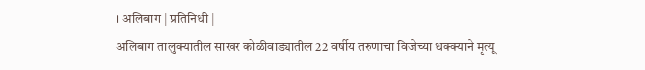। अलिबाग | प्रतिनिधी |
अलिबाग तालुक्यातील साखर कोळीवाड्यातील 22 वर्षीय तरुणाचा विजेच्या धक्क्याने मृत्यू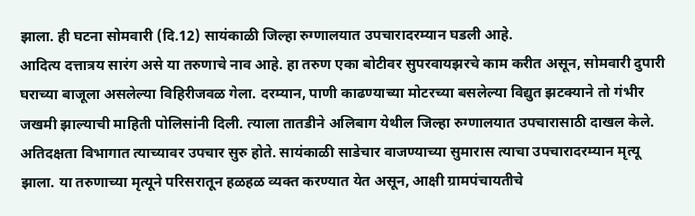झाला. ही घटना सोमवारी (दि.12) सायंकाळी जिल्हा रुग्णालयात उपचारादरम्यान घडली आहे.
आदित्य दत्तात्रय सारंग असे या तरुणाचे नाव आहे. हा तरुण एका बोटीवर सुपरवायझरचे काम करीत असून, सोमवारी दुपारी घराच्या बाजूला असलेल्या विहिरीजवळ गेला. दरम्यान, पाणी काढण्याच्या मोटरच्या बसलेल्या विद्युत झटक्याने तो गंभीर जखमी झाल्याची माहिती पोलिसांनी दिली. त्याला तातडीने अलिबाग येथील जिल्हा रुग्णालयात उपचारासाठी दाखल केले. अतिदक्षता विभागात त्याच्यावर उपचार सुरु होते. सायंकाळी साडेचार वाजण्याच्या सुमारास त्याचा उपचारादरम्यान मृत्यू झाला. या तरुणाच्या मृत्यूने परिसरातून हळहळ व्यक्त करण्यात येत असून, आक्षी ग्रामपंचायतीचे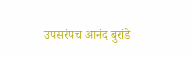उपसरंपच आनंद बुरांडे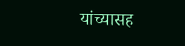यांच्यासह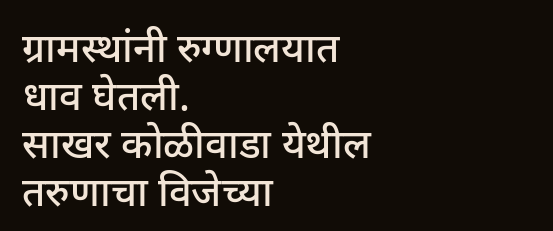ग्रामस्थांनी रुग्णालयात धाव घेतली.
साखर कोळीवाडा येथील तरुणाचा विजेच्या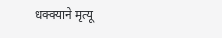धक्क्याने मृत्यू